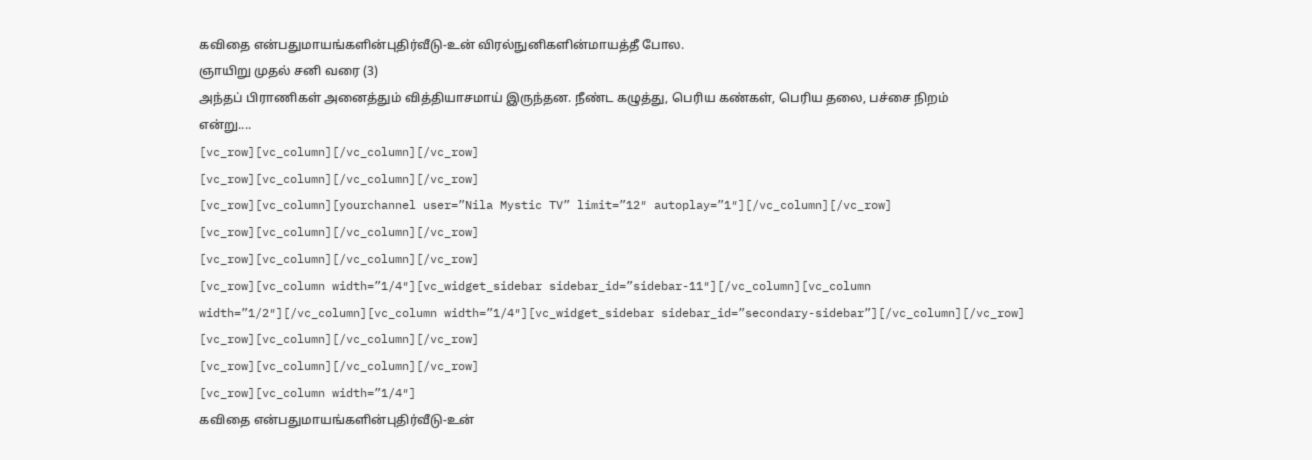கவிதை என்பதுமாயங்களின்புதிர்வீடு-உன் விரல்நுனிகளின்மாயத்தீ போல.
ஞாயிறு முதல் சனி வரை (3)
அந்தப் பிராணிகள் அனைத்தும் வித்தியாசமாய் இருந்தன. நீண்ட கழுத்து, பெரிய கண்கள், பெரிய தலை, பச்சை நிறம் என்று....
[vc_row][vc_column][/vc_column][/vc_row]
[vc_row][vc_column][/vc_column][/vc_row]
[vc_row][vc_column][yourchannel user=”Nila Mystic TV” limit=”12″ autoplay=”1″][/vc_column][/vc_row]
[vc_row][vc_column][/vc_column][/vc_row]
[vc_row][vc_column][/vc_column][/vc_row]
[vc_row][vc_column width=”1/4″][vc_widget_sidebar sidebar_id=”sidebar-11″][/vc_column][vc_column width=”1/2″][/vc_column][vc_column width=”1/4″][vc_widget_sidebar sidebar_id=”secondary-sidebar”][/vc_column][/vc_row]
[vc_row][vc_column][/vc_column][/vc_row]
[vc_row][vc_column][/vc_column][/vc_row]
[vc_row][vc_column width=”1/4″]
கவிதை என்பதுமாயங்களின்புதிர்வீடு-உன்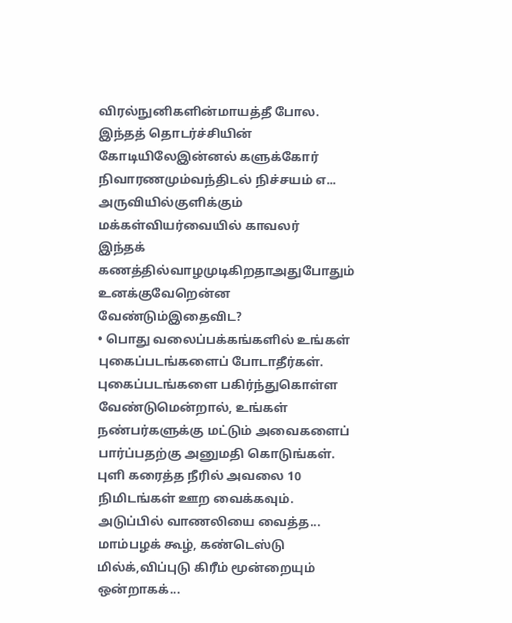விரல்நுனிகளின்மாயத்தீ போல.
இந்தத் தொடர்ச்சியின் கோடியிலேஇன்னல் களுக்கோர் நிவாரணமும்வந்திடல் நிச்சயம் எ...
அருவியில்குளிக்கும் மக்கள்வியர்வையில் காவலர்
இந்தக் கணத்தில்வாழமுடிகிறதாஅதுபோதும் உனக்குவேறென்ன வேண்டும்இதைவிட?
• பொது வலைப்பக்கங்களில் உங்கள் புகைப்படங்களைப் போடாதீர்கள். புகைப்படங்களை பகிர்ந்துகொள்ள வேண்டுமென்றால், உங்கள் நண்பர்களுக்கு மட்டும் அவைகளைப் பார்ப்பதற்கு அனுமதி கொடுங்கள்.
புளி கரைத்த நீரில் அவலை 10 நிமிடங்கள் ஊற வைக்கவும். அடுப்பில் வாணலியை வைத்த...
மாம்பழக் கூழ், கண்டெஸ்டு மில்க்,விப்புடு கிரீம் மூன்றையும் ஒன்றாகக்...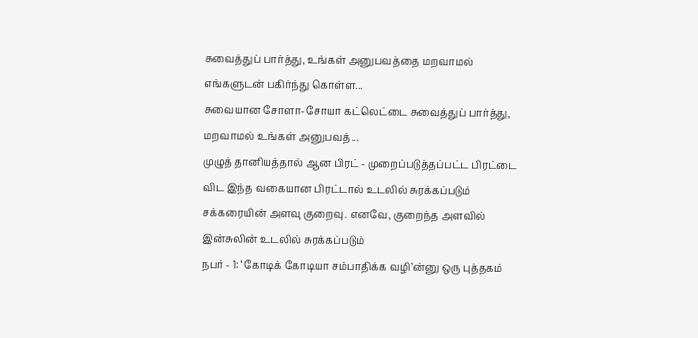சுவைத்துப் பார்த்து, உங்கள் அனுபவத்தை மறவாமல் எங்களுடன் பகிர்ந்து கொள்ள...
சுவையான சோளா-சோயா கட்லெட்டை சுவைத்துப் பார்த்து, மறவாமல் உங்கள் அனுபவத்...
முழுத் தானியத்தால் ஆன பிரட் - முறைப்படுத்தப்பட்ட பிரட்டை விட இந்த வகையான பிரட்டால் உடலில் சுரக்கப்படும் சக்கரையின் அளவு குறைவு. எனவே, குறைந்த அளவில் இன்சுலின் உடலில் சுரக்கப்படும்
நபர் - 1: ‘கோடிக் கோடியா சம்பாதிக்க வழி’ன்னு ஒரு புத்தகம்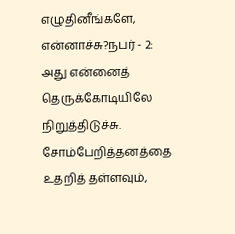எழுதினீங்களே, என்னாச்சு?நபர் - 2: அது என்னைத் தெருக்கோடியிலே நிறுத்திடுச்சு.
சோம்பேறித்தனத்தை உதறித் தள்ளவும்,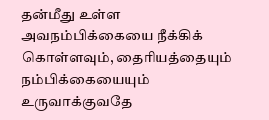தன்மீது உள்ள அவநம்பிக்கையை நீக்கிக் கொள்ளவும், தைரியத்தையும் நம்பிக்கையையும் உருவாக்குவதே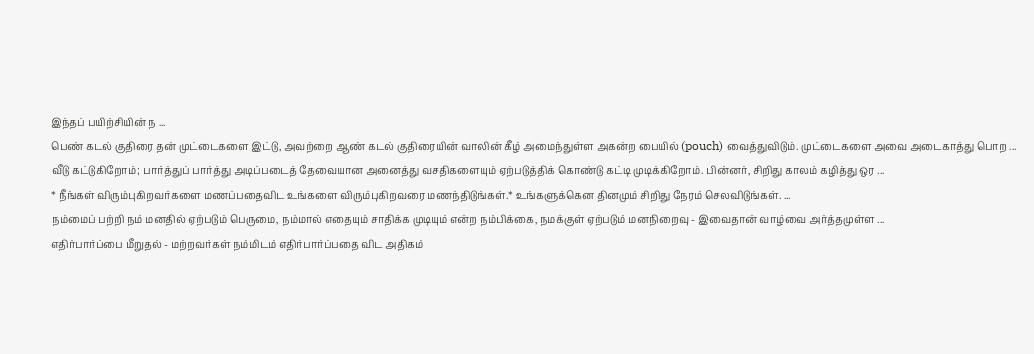இந்தப் பயிற்சியின் ந ...
பெண் கடல் குதிரை தன் முட்டைகளை இட்டு, அவற்றை ஆண் கடல் குதிரையின் வாலின் கீழ் அமைந்துள்ள அகன்ற பையில் (pouch) வைத்துவிடும். முட்டைகளை அவை அடைகாத்து பொற ...
வீடு கட்டுகிறோம்; பார்த்துப் பார்த்து அடிப்படைத் தேவையான அனைத்து வசதிகளையும் ஏற்படுத்திக் கொண்டு கட்டி முடிக்கிறோம். பின்னர், சிறிது காலம் கழித்து ஒர ...
* நீங்கள் விரும்புகிறவர்களை மணப்பதைவிட உங்களை விரும்புகிறவரை மணந்திடுங்கள்.* உங்களுக்கென தினமும் சிறிது நேரம் செலவிடுங்கள். ...
நம்மைப் பற்றி நம் மனதில் ஏற்படும் பெருமை, நம்மால் எதையும் சாதிக்க முடியும் என்ற நம்பிக்கை, நமக்குள் ஏற்படும் மனநிறைவு - இவைதான் வாழ்வை அர்த்தமுள்ள ...
எதிர்பார்ப்பை மீறுதல் - மற்றவர்கள் நம்மிடம் எதிர்பார்ப்பதை விட அதிகம்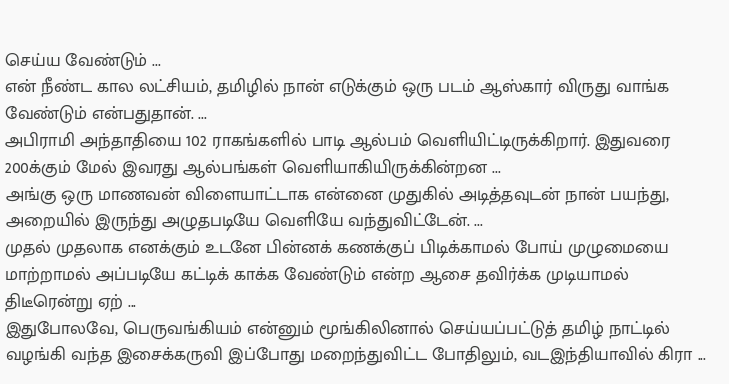செய்ய வேண்டும் ...
என் நீண்ட கால லட்சியம், தமிழில் நான் எடுக்கும் ஒரு படம் ஆஸ்கார் விருது வாங்க வேண்டும் என்பதுதான். ...
அபிராமி அந்தாதியை 102 ராகங்களில் பாடி ஆல்பம் வெளியிட்டிருக்கிறார். இதுவரை 200க்கும் மேல் இவரது ஆல்பங்கள் வெளியாகியிருக்கின்றன ...
அங்கு ஒரு மாணவன் விளையாட்டாக என்னை முதுகில் அடித்தவுடன் நான் பயந்து, அறையில் இருந்து அழுதபடியே வெளியே வந்துவிட்டேன். ...
முதல் முதலாக எனக்கும் உடனே பின்னக் கணக்குப் பிடிக்காமல் போய் முழுமையை மாற்றாமல் அப்படியே கட்டிக் காக்க வேண்டும் என்ற ஆசை தவிர்க்க முடியாமல் திடீரென்று ஏற் ...
இதுபோலவே, பெருவங்கியம் என்னும் மூங்கிலினால் செய்யப்பட்டுத் தமிழ் நாட்டில் வழங்கி வந்த இசைக்கருவி இப்போது மறைந்துவிட்ட போதிலும், வடஇந்தியாவில் கிரா ...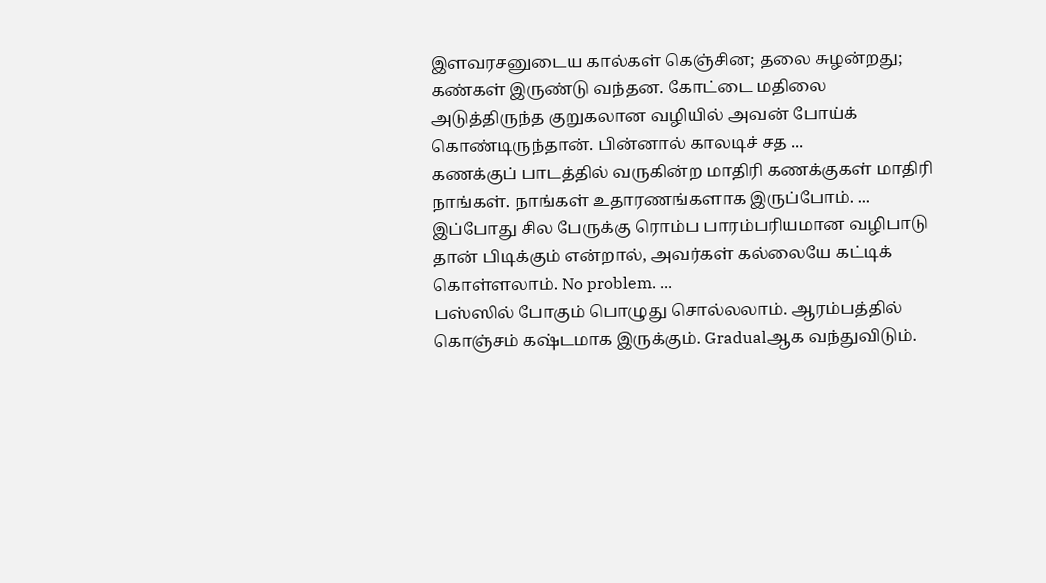இளவரசனுடைய கால்கள் கெஞ்சின; தலை சுழன்றது; கண்கள் இருண்டு வந்தன. கோட்டை மதிலை அடுத்திருந்த குறுகலான வழியில் அவன் போய்க் கொண்டிருந்தான். பின்னால் காலடிச் சத ...
கணக்குப் பாடத்தில் வருகின்ற மாதிரி கணக்குகள் மாதிரி நாங்கள். நாங்கள் உதாரணங்களாக இருப்போம். ...
இப்போது சில பேருக்கு ரொம்ப பாரம்பரியமான வழிபாடு தான் பிடிக்கும் என்றால், அவர்கள் கல்லையே கட்டிக் கொள்ளலாம். No problem. ...
பஸ்ஸில் போகும் பொழுது சொல்லலாம். ஆரம்பத்தில் கொஞ்சம் கஷ்டமாக இருக்கும். Gradualஆக வந்துவிடும்.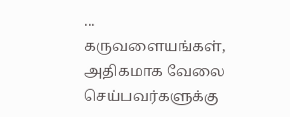...
கருவளையங்கள், அதிகமாக வேலை செய்பவர்களுக்கு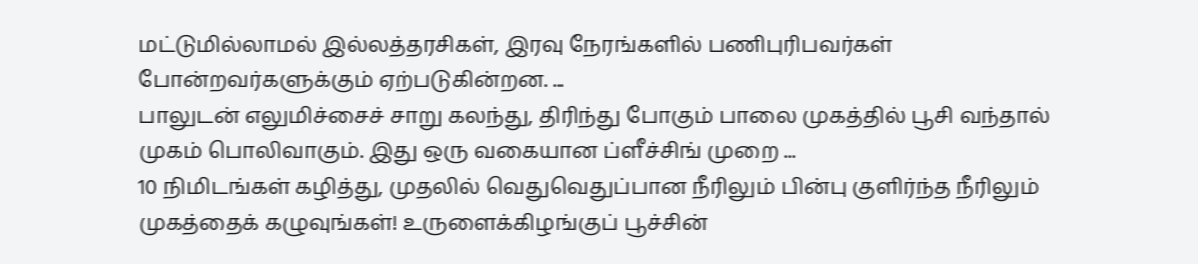மட்டுமில்லாமல் இல்லத்தரசிகள், இரவு நேரங்களில் பணிபுரிபவர்கள் போன்றவர்களுக்கும் ஏற்படுகின்றன. ...
பாலுடன் எலுமிச்சைச் சாறு கலந்து, திரிந்து போகும் பாலை முகத்தில் பூசி வந்தால் முகம் பொலிவாகும். இது ஒரு வகையான ப்ளீச்சிங் முறை ...
10 நிமிடங்கள் கழித்து, முதலில் வெதுவெதுப்பான நீரிலும் பின்பு குளிர்ந்த நீரிலும் முகத்தைக் கழுவுங்கள்! உருளைக்கிழங்குப் பூச்சின்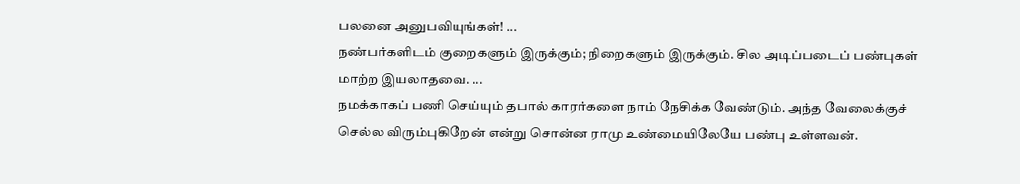பலனை அனுபவியுங்கள்! ...
நண்பர்களிடம் குறைகளும் இருக்கும்; நிறைகளும் இருக்கும். சில அடிப்படைப் பண்புகள் மாற்ற இயலாதவை. ...
நமக்காகப் பணி செய்யும் தபால் காரர்களை நாம் நேசிக்க வேண்டும். அந்த வேலைக்குச் செல்ல விரும்புகிறேன் என்று சொன்ன ராமு உண்மையிலேயே பண்பு உள்ளவன்.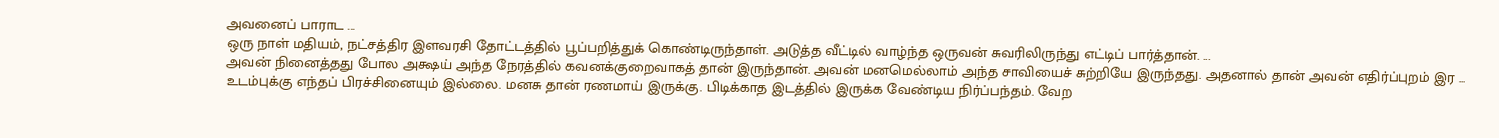அவனைப் பாராட ...
ஒரு நாள் மதியம், நட்சத்திர இளவரசி தோட்டத்தில் பூப்பறித்துக் கொண்டிருந்தாள். அடுத்த வீட்டில் வாழ்ந்த ஒருவன் சுவரிலிருந்து எட்டிப் பார்த்தான். ...
அவன் நினைத்தது போல அக்ஷய் அந்த நேரத்தில் கவனக்குறைவாகத் தான் இருந்தான். அவன் மனமெல்லாம் அந்த சாவியைச் சுற்றியே இருந்தது. அதனால் தான் அவன் எதிர்ப்புறம் இர ...
உடம்புக்கு எந்தப் பிரச்சினையும் இல்லை. மனசு தான் ரணமாய் இருக்கு. பிடிக்காத இடத்தில் இருக்க வேண்டிய நிர்ப்பந்தம். வேற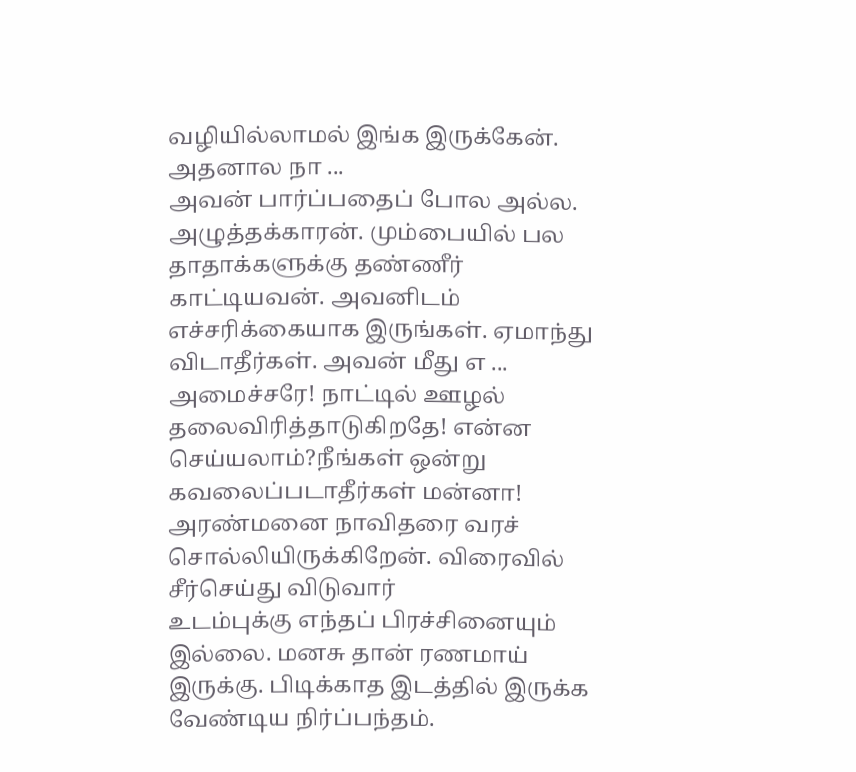வழியில்லாமல் இங்க இருக்கேன். அதனால நா ...
அவன் பார்ப்பதைப் போல அல்ல. அழுத்தக்காரன். மும்பையில் பல தாதாக்களுக்கு தண்ணீர் காட்டியவன். அவனிடம் எச்சரிக்கையாக இருங்கள். ஏமாந்து விடாதீர்கள். அவன் மீது எ ...
அமைச்சரே! நாட்டில் ஊழல் தலைவிரித்தாடுகிறதே! என்ன செய்யலாம்?நீங்கள் ஒன்று கவலைப்படாதீர்கள் மன்னா! அரண்மனை நாவிதரை வரச் சொல்லியிருக்கிறேன். விரைவில் சீர்செய்து விடுவார்
உடம்புக்கு எந்தப் பிரச்சினையும் இல்லை. மனசு தான் ரணமாய் இருக்கு. பிடிக்காத இடத்தில் இருக்க வேண்டிய நிர்ப்பந்தம்.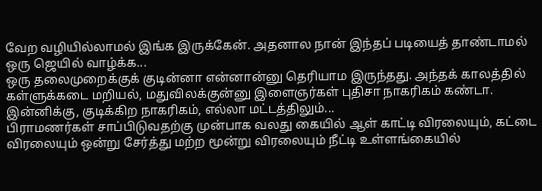வேற வழியில்லாமல் இங்க இருக்கேன். அதனால நான் இந்தப் படியைத் தாண்டாமல் ஒரு ஜெயில் வாழ்க்க...
ஒரு தலைமுறைக்குக் குடின்னா என்னான்னு தெரியாம இருந்தது. அந்தக் காலத்தில் கள்ளுக்கடை மறியல், மதுவிலக்குன்னு இளைஞர்கள் புதிசா நாகரிகம் கண்டா. இன்னிக்கு, குடிக்கிற நாகரிகம், எல்லா மட்டத்திலும்...
பிராமணர்கள் சாப்பிடுவதற்கு முன்பாக வலது கையில் ஆள் காட்டி விரலையும், கட்டை விரலையும் ஒன்று சேர்த்து மற்ற மூன்று விரலையும் நீட்டி உள்ளங்கையில்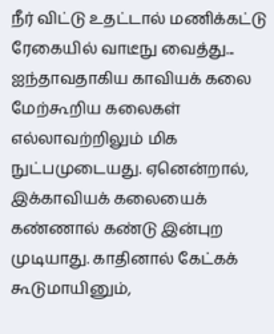நீர் விட்டு உதட்டால் மணிக்கட்டு ரேகையில் வாடீநு வைத்து...
ஐந்தாவதாகிய காவியக் கலை மேற்கூறிய கலைகள் எல்லாவற்றிலும் மிக நுட்பமுடையது. ஏனென்றால், இக்காவியக் கலையைக் கண்ணால் கண்டு இன்புற முடியாது. காதினால் கேட்கக் கூடுமாயினும்,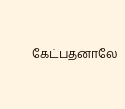கேட்பதனாலே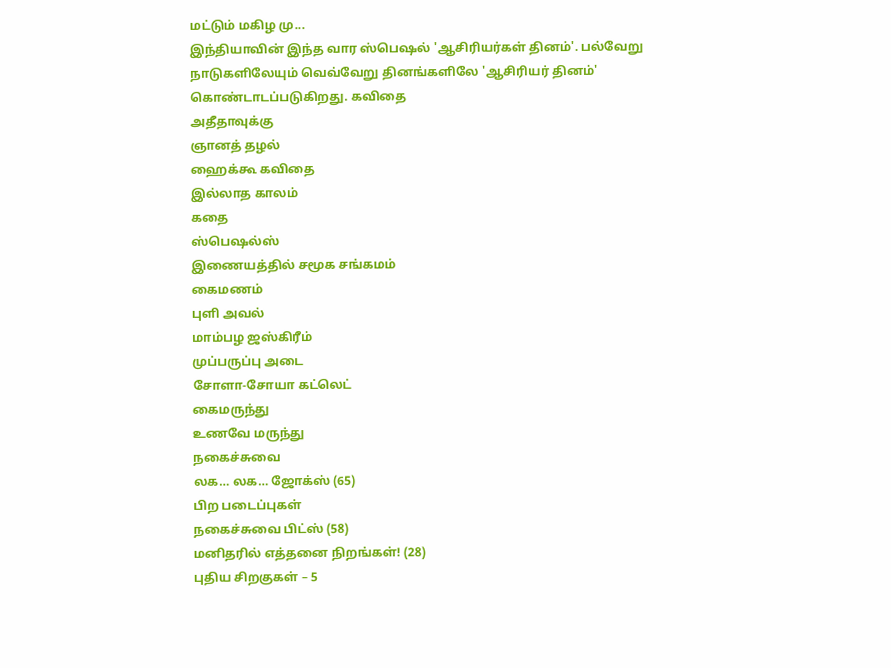மட்டும் மகிழ மு...
இந்தியாவின் இந்த வார ஸ்பெஷல் 'ஆசிரியர்கள் தினம்'. பல்வேறு நாடுகளிலேயும் வெவ்வேறு தினங்களிலே 'ஆசிரியர் தினம்' கொண்டாடப்படுகிறது. கவிதை
அதீதாவுக்கு
ஞானத் தழல்
ஹைக்கூ கவிதை
இல்லாத காலம்
கதை
ஸ்பெஷல்ஸ்
இணையத்தில் சமூக சங்கமம்
கைமணம்
புளி அவல்
மாம்பழ ஜஸ்கிரீம்
முப்பருப்பு அடை
சோளா-சோயா கட்லெட்
கைமருந்து
உணவே மருந்து
நகைச்சுவை
லக… லக… ஜோக்ஸ் (65)
பிற படைப்புகள்
நகைச்சுவை பிட்ஸ் (58)
மனிதரில் எத்தனை நிறங்கள்! (28)
புதிய சிறகுகள் – 5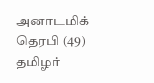அனாடமிக் தெரபி (49)
தமிழர்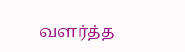வளர்த்த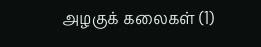அழகுக் கலைகள் (1)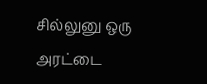சில்லுனு ஒரு அரட்டை